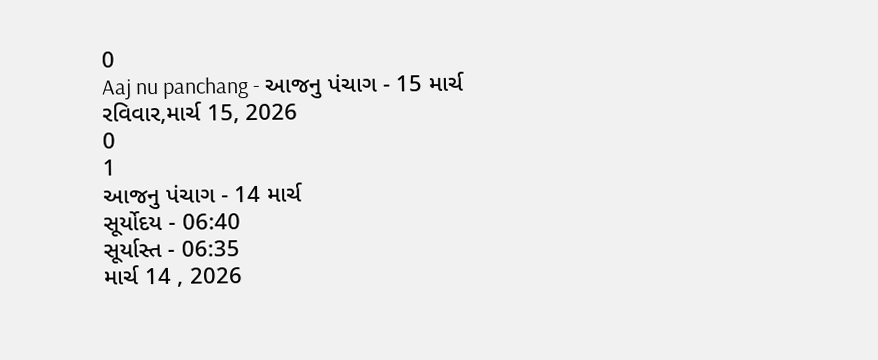0
Aaj nu panchang - આજનુ પંચાગ - 15 માર્ચ
રવિવાર,માર્ચ 15, 2026
0
1
આજનુ પંચાગ - 14 માર્ચ
સૂર્યોદય - 06:40
સૂર્યાસ્ત - 06:35
માર્ચ 14 , 2026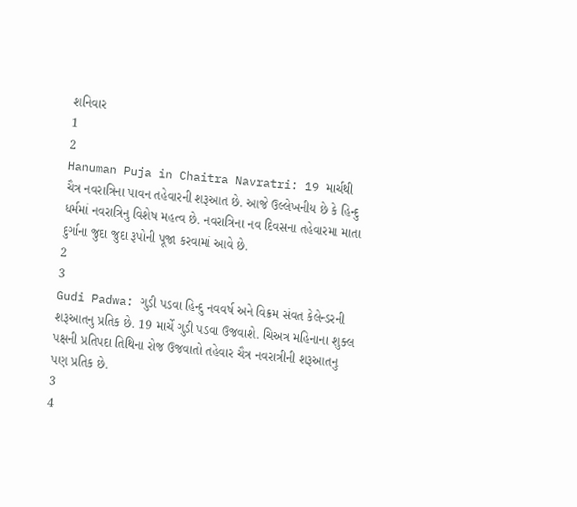શનિવાર
1
2
Hanuman Puja in Chaitra Navratri: 19 માર્ચથી ચૈત્ર નવરાત્રિના પાવન તહેવારની શરૂઆત છે. આજે ઉલ્લેખનીય છે કે હિન્દુ ધર્મમાં નવરાત્રિનુ વિશેષ મહત્વ છે. નવરાત્રિના નવ દિવસના તહેવારમા માતા દુર્ગાના જુદા જુદા રૂપોની પૂજા કરવામાં આવે છે.
2
3
Gudi Padwa: ગુડી પડવા હિન્દુ નવવર્ષ અને વિક્રમ સંવત કેલેન્ડરની શરૂઆતનુ પ્રતિક છે. 19 માર્ચે ગુડી પડવા ઉજવાશે. ચિઅત્ર મહિનાના શુક્લ પક્ષની પ્રતિપદા તિથિના રોજ ઉજવાતો તહેવાર ચૈત્ર નવરાત્રીની શરૂઆતનુ પણ પ્રતિક છે.
3
4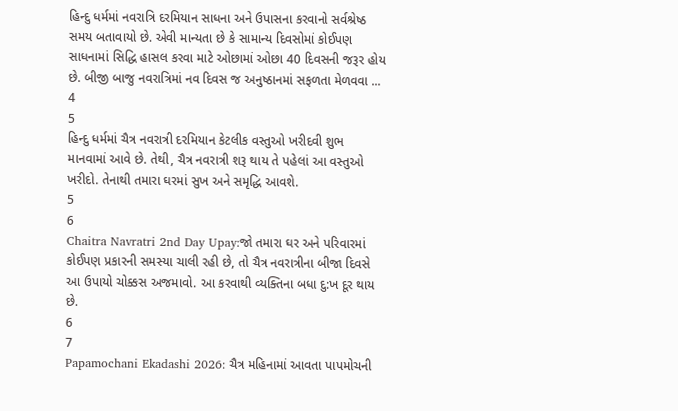હિન્દુ ધર્મમાં નવરાત્રિ દરમિયાન સાધના અને ઉપાસના કરવાનો સર્વશ્રેષ્ઠ સમય બતાવાયો છે. એવી માન્યતા છે કે સામાન્ય દિવસોમાં કોઈપણ સાધનામાં સિદ્ધિ હાસલ કરવા માટે ઓછામાં ઓછા 40 દિવસની જરૂર હોય છે. બીજી બાજુ નવરાત્રિમાં નવ દિવસ જ અનુષ્ઠાનમાં સફળતા મેળવવા ...
4
5
હિન્દુ ધર્મમાં ચૈત્ર નવરાત્રી દરમિયાન કેટલીક વસ્તુઓ ખરીદવી શુભ માનવામાં આવે છે. તેથી, ચૈત્ર નવરાત્રી શરૂ થાય તે પહેલાં આ વસ્તુઓ ખરીદો. તેનાથી તમારા ઘરમાં સુખ અને સમૃદ્ધિ આવશે.
5
6
Chaitra Navratri 2nd Day Upay:જો તમારા ઘર અને પરિવારમાં કોઈપણ પ્રકારની સમસ્યા ચાલી રહી છે, તો ચૈત્ર નવરાત્રીના બીજા દિવસે આ ઉપાયો ચોક્કસ અજમાવો. આ કરવાથી વ્યક્તિના બધા દુ:ખ દૂર થાય છે.
6
7
Papamochani Ekadashi 2026: ચૈત્ર મહિનામાં આવતા પાપમોચની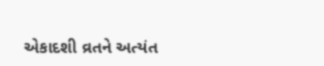એકાદશી વ્રતને અત્યંત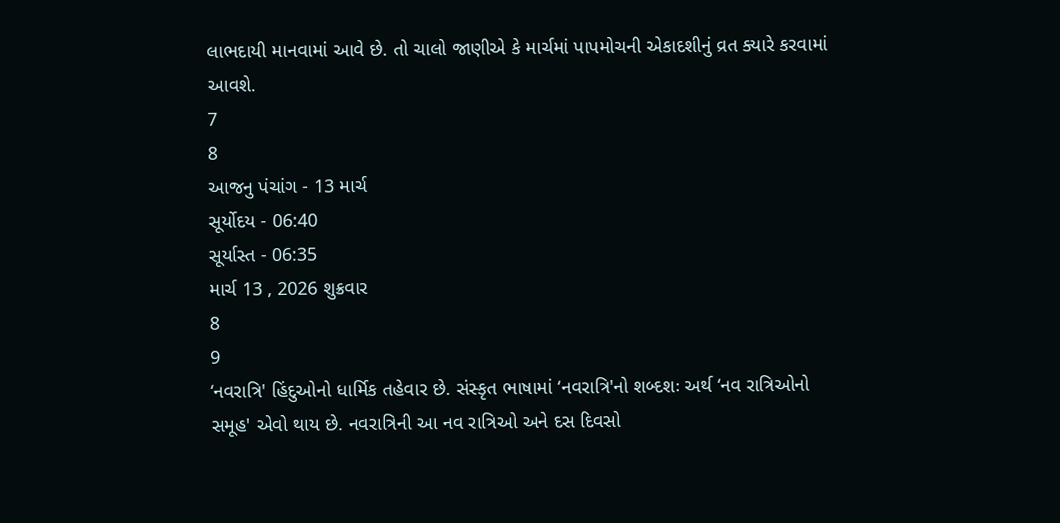લાભદાયી માનવામાં આવે છે. તો ચાલો જાણીએ કે માર્ચમાં પાપમોચની એકાદશીનું વ્રત ક્યારે કરવામાં આવશે.
7
8
આજનુ પંચાંગ - 13 માર્ચ
સૂર્યોદય - 06:40
સૂર્યાસ્ત - 06:35
માર્ચ 13 , 2026 શુક્રવાર
8
9
‘નવરાત્રિ' હિંદુઓનો ધાર્મિક તહેવાર છે. સંસ્કૃત ભાષામાં ‘નવરાત્રિ'નો શબ્દશઃ અર્થ ‘નવ રાત્રિઓનો સમૂહ' એવો થાય છે. નવરાત્રિની આ નવ રાત્રિઓ અને દસ દિવસો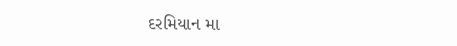દરમિયાન મા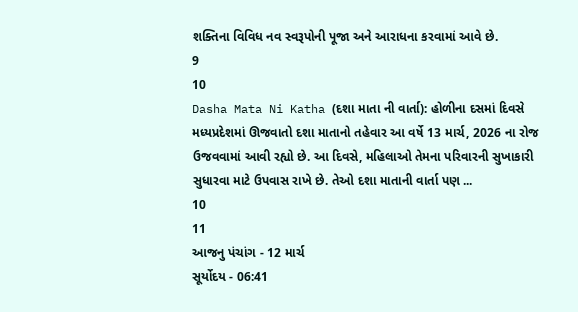શક્તિના વિવિધ નવ સ્વરૂપોની પૂજા અને આરાધના કરવામાં આવે છે.
9
10
Dasha Mata Ni Katha (દશા માતા ની વાર્તા): હોળીના દસમાં દિવસે મધ્યપ્રદેશમાં ઊજવાતો દશા માતાનો તહેવાર આ વર્ષે 13 માર્ચ, 2026 ના રોજ ઉજવવામાં આવી રહ્યો છે. આ દિવસે, મહિલાઓ તેમના પરિવારની સુખાકારી સુધારવા માટે ઉપવાસ રાખે છે. તેઓ દશા માતાની વાર્તા પણ ...
10
11
આજનુ પંચાંગ - 12 માર્ચ
સૂર્યોદય - 06:41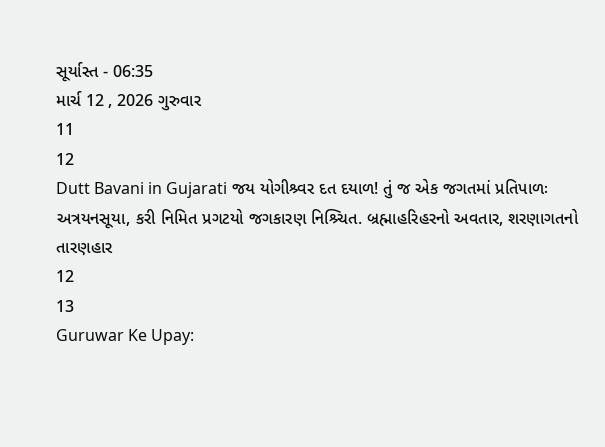સૂર્યાસ્ત - 06:35
માર્ચ 12 , 2026 ગુરુવાર
11
12
Dutt Bavani in Gujarati જય યોગીશ્ર્વર દત દયાળ! તું જ એક જગતમાં પ્રતિપાળઃ
અત્રયનસૂયા, કરી નિમિત પ્રગટયો જગકારણ નિશ્ર્ચિત. બ્રહ્માહરિહરનો અવતાર, શરણાગતનો તારણહાર
12
13
Guruwar Ke Upay: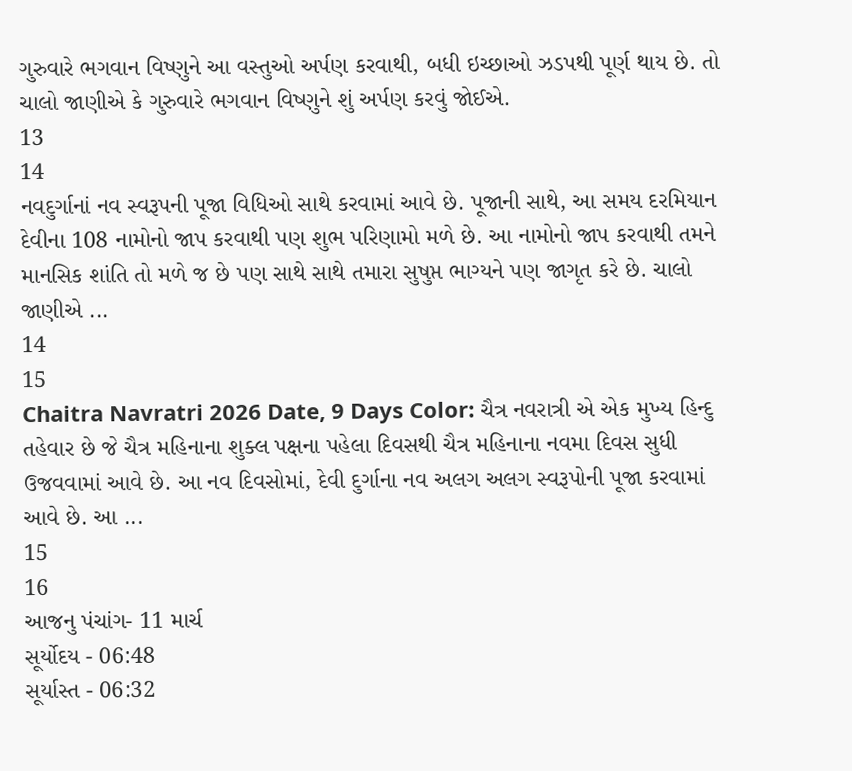ગુરુવારે ભગવાન વિષ્ણુને આ વસ્તુઓ અર્પણ કરવાથી, બધી ઇચ્છાઓ ઝડપથી પૂર્ણ થાય છે. તો ચાલો જાણીએ કે ગુરુવારે ભગવાન વિષ્ણુને શું અર્પણ કરવું જોઈએ.
13
14
નવદુર્ગાનાં નવ સ્વરૂપની પૂજા વિધિઓ સાથે કરવામાં આવે છે. પૂજાની સાથે, આ સમય દરમિયાન દેવીના 108 નામોનો જાપ કરવાથી પણ શુભ પરિણામો મળે છે. આ નામોનો જાપ કરવાથી તમને માનસિક શાંતિ તો મળે જ છે પણ સાથે સાથે તમારા સુષુપ્ત ભાગ્યને પણ જાગૃત કરે છે. ચાલો જાણીએ ...
14
15
Chaitra Navratri 2026 Date, 9 Days Color: ચૈત્ર નવરાત્રી એ એક મુખ્ય હિન્દુ તહેવાર છે જે ચૈત્ર મહિનાના શુક્લ પક્ષના પહેલા દિવસથી ચૈત્ર મહિનાના નવમા દિવસ સુધી ઉજવવામાં આવે છે. આ નવ દિવસોમાં, દેવી દુર્ગાના નવ અલગ અલગ સ્વરૂપોની પૂજા કરવામાં આવે છે. આ ...
15
16
આજનુ પંચાંગ- 11 માર્ચ
સૂર્યોદય - 06:48
સૂર્યાસ્ત - 06:32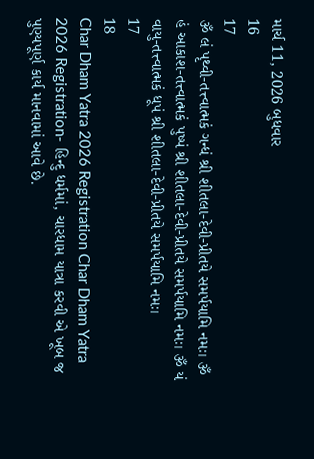માર્ચ 11, 2026 બુધવાર
16
17
ૐ લં પૃથ્વી-તત્ત્વાત્મકં ગન્ધં શ્રી શીતલા-દેવી-પ્રીતયે સમર્પયામિ નમઃ। ૐ હં આકાશ-તત્ત્વાત્મકં પુષ્પં શ્રી શીતલા-દેવી-પ્રીતયે સમર્પયામિ નમઃ। ૐ યં વાયુ-તત્ત્વાત્મકં ધૂપં શ્રી શીતલા-દેવી-પ્રીતયે સમર્પયામિ નમઃ।
17
18
Char Dham Yatra 2026 Registration Char Dham Yatra 2026 Registration- હિન્દુ ધર્મમાં, ચારધામ યાત્રા કરવી એ ખૂબ જ પુણ્યપૂર્ણ કાર્ય માનવામાં આવે છે.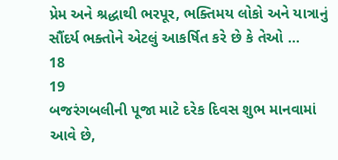પ્રેમ અને શ્રદ્ધાથી ભરપૂર, ભક્તિમય લોકો અને યાત્રાનું સૌંદર્ય ભક્તોને એટલું આકર્ષિત કરે છે કે તેઓ ...
18
19
બજરંગબલીની પૂજા માટે દરેક દિવસ શુભ માનવામાં આવે છે,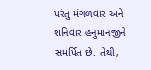પરંતુ મંગળવાર અને શનિવાર હનુમાનજીને સમર્પિત છે. તેથી,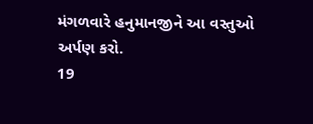મંગળવારે હનુમાનજીને આ વસ્તુઓ અર્પણ કરો.
19